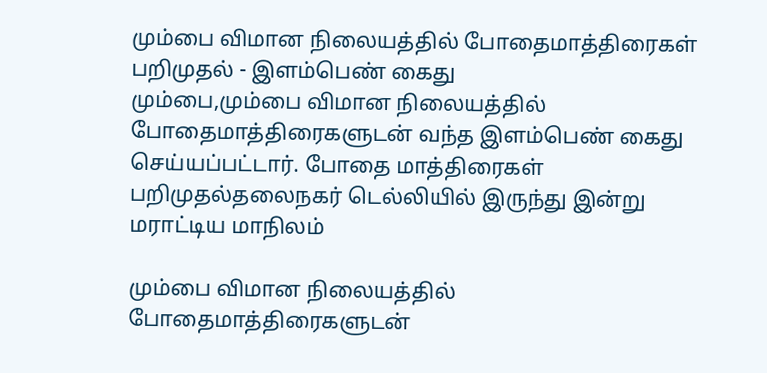மும்பை விமான நிலையத்தில் போதைமாத்திரைகள் பறிமுதல் - இளம்பெண் கைது
மும்பை,மும்பை விமான நிலையத்தில் போதைமாத்திரைகளுடன் வந்த இளம்பெண் கைது செய்யப்பட்டார். போதை மாத்திரைகள் பறிமுதல்தலைநகர் டெல்லியில் இருந்து இன்று மராட்டிய மாநிலம்

மும்பை விமான நிலையத்தில் போதைமாத்திரைகளுடன்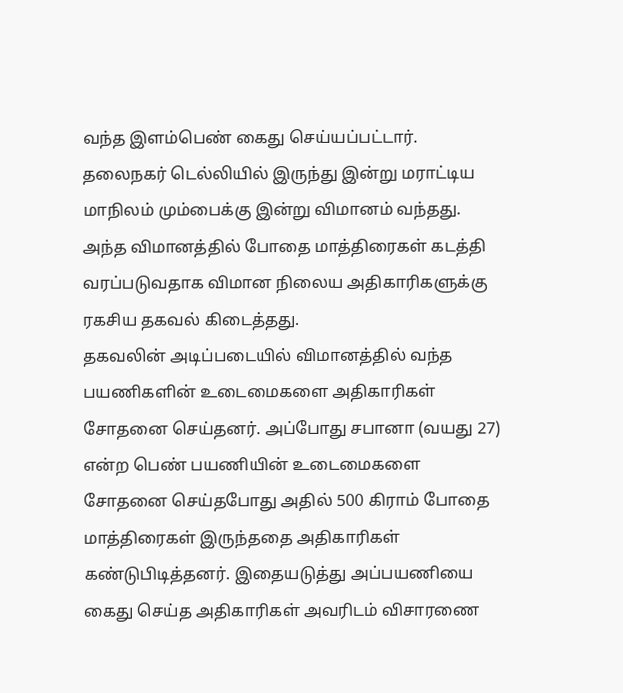வந்த இளம்பெண் கைது செய்யப்பட்டார்.
தலைநகர் டெல்லியில் இருந்து இன்று மராட்டிய மாநிலம் மும்பைக்கு இன்று விமானம் வந்தது. அந்த விமானத்தில் போதை மாத்திரைகள் கடத்தி வரப்படுவதாக விமான நிலைய அதிகாரிகளுக்கு ரகசிய தகவல் கிடைத்தது.
தகவலின் அடிப்படையில் விமானத்தில் வந்த பயணிகளின் உடைமைகளை அதிகாரிகள் சோதனை செய்தனர். அப்போது சபானா (வயது 27) என்ற பெண் பயணியின் உடைமைகளை சோதனை செய்தபோது அதில் 500 கிராம் போதை மாத்திரைகள் இருந்ததை அதிகாரிகள் கண்டுபிடித்தனர். இதையடுத்து அப்பயணியை கைது செய்த அதிகாரிகள் அவரிடம் விசாரணை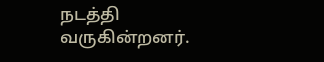நடத்தி வருகின்றனர்.